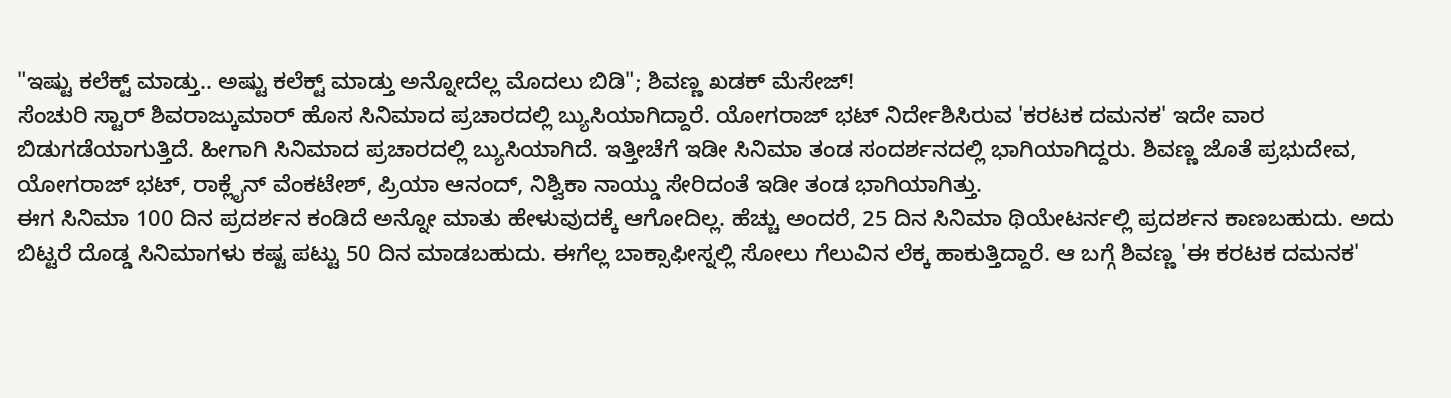"ಇಷ್ಟು ಕಲೆಕ್ಟ್ ಮಾಡ್ತು.. ಅಷ್ಟು ಕಲೆಕ್ಟ್ ಮಾಡ್ತು ಅನ್ನೋದೆಲ್ಲ ಮೊದಲು ಬಿಡಿ"; ಶಿವಣ್ಣ ಖಡಕ್ ಮೆಸೇಜ್!
ಸೆಂಚುರಿ ಸ್ಟಾರ್ ಶಿವರಾಜ್ಕುಮಾರ್ ಹೊಸ ಸಿನಿಮಾದ ಪ್ರಚಾರದಲ್ಲಿ ಬ್ಯುಸಿಯಾಗಿದ್ದಾರೆ. ಯೋಗರಾಜ್ ಭಟ್ ನಿರ್ದೇಶಿಸಿರುವ 'ಕರಟಕ ದಮನಕ' ಇದೇ ವಾರ ಬಿಡುಗಡೆಯಾಗುತ್ತಿದೆ. ಹೀಗಾಗಿ ಸಿನಿಮಾದ ಪ್ರಚಾರದಲ್ಲಿ ಬ್ಯುಸಿಯಾಗಿದೆ. ಇತ್ತೀಚೆಗೆ ಇಡೀ ಸಿನಿಮಾ ತಂಡ ಸಂದರ್ಶನದಲ್ಲಿ ಭಾಗಿಯಾಗಿದ್ದರು. ಶಿವಣ್ಣ ಜೊತೆ ಪ್ರಭುದೇವ, ಯೋಗರಾಜ್ ಭಟ್, ರಾಕ್ಲೈನ್ ವೆಂಕಟೇಶ್, ಪ್ರಿಯಾ ಆನಂದ್, ನಿಶ್ವಿಕಾ ನಾಯ್ಡು ಸೇರಿದಂತೆ ಇಡೀ ತಂಡ ಭಾಗಿಯಾಗಿತ್ತು.
ಈಗ ಸಿನಿಮಾ 100 ದಿನ ಪ್ರದರ್ಶನ ಕಂಡಿದೆ ಅನ್ನೋ ಮಾತು ಹೇಳುವುದಕ್ಕೆ ಆಗೋದಿಲ್ಲ. ಹೆಚ್ಚು ಅಂದರೆ, 25 ದಿನ ಸಿನಿಮಾ ಥಿಯೇಟರ್ನಲ್ಲಿ ಪ್ರದರ್ಶನ ಕಾಣಬಹುದು. ಅದು ಬಿಟ್ಟರೆ ದೊಡ್ಡ ಸಿನಿಮಾಗಳು ಕಷ್ಟ ಪಟ್ಟು 50 ದಿನ ಮಾಡಬಹುದು. ಈಗೆಲ್ಲ ಬಾಕ್ಸಾಫೀಸ್ನಲ್ಲಿ ಸೋಲು ಗೆಲುವಿನ ಲೆಕ್ಕ ಹಾಕುತ್ತಿದ್ದಾರೆ. ಆ ಬಗ್ಗೆ ಶಿವಣ್ಣ 'ಈ ಕರಟಕ ದಮನಕ'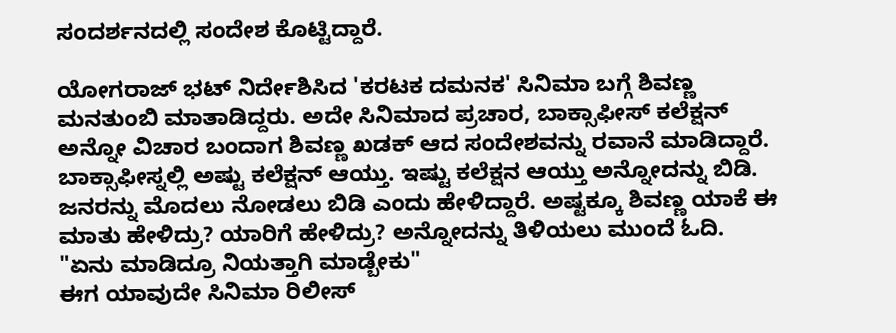ಸಂದರ್ಶನದಲ್ಲಿ ಸಂದೇಶ ಕೊಟ್ಟಿದ್ದಾರೆ.

ಯೋಗರಾಜ್ ಭಟ್ ನಿರ್ದೇಶಿಸಿದ 'ಕರಟಕ ದಮನಕ' ಸಿನಿಮಾ ಬಗ್ಗೆ ಶಿವಣ್ಣ ಮನತುಂಬಿ ಮಾತಾಡಿದ್ದರು. ಅದೇ ಸಿನಿಮಾದ ಪ್ರಚಾರ, ಬಾಕ್ಸಾಫೀಸ್ ಕಲೆಕ್ಷನ್ ಅನ್ನೋ ವಿಚಾರ ಬಂದಾಗ ಶಿವಣ್ಣ ಖಡಕ್ ಆದ ಸಂದೇಶವನ್ನು ರವಾನೆ ಮಾಡಿದ್ದಾರೆ. ಬಾಕ್ಸಾಫೀಸ್ನಲ್ಲಿ ಅಷ್ಟು ಕಲೆಕ್ಷನ್ ಆಯ್ತು. ಇಷ್ಟು ಕಲೆಕ್ಷನ ಆಯ್ತು ಅನ್ನೋದನ್ನು ಬಿಡಿ. ಜನರನ್ನು ಮೊದಲು ನೋಡಲು ಬಿಡಿ ಎಂದು ಹೇಳಿದ್ದಾರೆ. ಅಷ್ಟಕ್ಕೂ ಶಿವಣ್ಣ ಯಾಕೆ ಈ ಮಾತು ಹೇಳಿದ್ರು? ಯಾರಿಗೆ ಹೇಳಿದ್ರು? ಅನ್ನೋದನ್ನು ತಿಳಿಯಲು ಮುಂದೆ ಓದಿ.
"ಏನು ಮಾಡಿದ್ರೂ ನಿಯತ್ತಾಗಿ ಮಾಡ್ಬೇಕು"
ಈಗ ಯಾವುದೇ ಸಿನಿಮಾ ರಿಲೀಸ್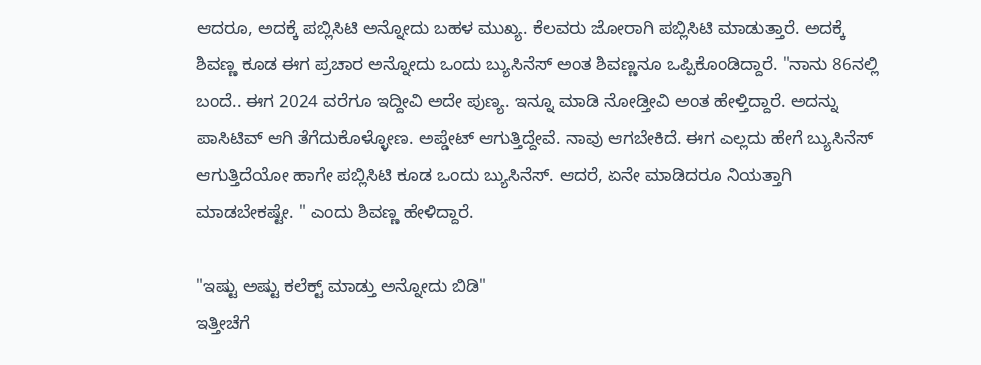ಆದರೂ, ಅದಕ್ಕೆ ಪಬ್ಲಿಸಿಟಿ ಅನ್ನೋದು ಬಹಳ ಮುಖ್ಯ. ಕೆಲವರು ಜೋರಾಗಿ ಪಬ್ಲಿಸಿಟಿ ಮಾಡುತ್ತಾರೆ. ಅದಕ್ಕೆ ಶಿವಣ್ಣ ಕೂಡ ಈಗ ಪ್ರಚಾರ ಅನ್ನೋದು ಒಂದು ಬ್ಯುಸಿನೆಸ್ ಅಂತ ಶಿವಣ್ಣನೂ ಒಪ್ಪಿಕೊಂಡಿದ್ದಾರೆ. "ನಾನು 86ನಲ್ಲಿ ಬಂದೆ.. ಈಗ 2024 ವರೆಗೂ ಇದ್ದೀವಿ ಅದೇ ಪುಣ್ಯ. ಇನ್ನೂ ಮಾಡಿ ನೋಡ್ತೀವಿ ಅಂತ ಹೇಳ್ತಿದ್ದಾರೆ. ಅದನ್ನು ಪಾಸಿಟಿವ್ ಆಗಿ ತೆಗೆದುಕೊಳ್ಳೋಣ. ಅಪ್ಡೇಟ್ ಆಗುತ್ತಿದ್ದೇವೆ. ನಾವು ಆಗಬೇಕಿದೆ. ಈಗ ಎಲ್ಲದು ಹೇಗೆ ಬ್ಯುಸಿನೆಸ್ ಆಗುತ್ತಿದೆಯೋ ಹಾಗೇ ಪಬ್ಲಿಸಿಟಿ ಕೂಡ ಒಂದು ಬ್ಯುಸಿನೆಸ್. ಆದರೆ, ಏನೇ ಮಾಡಿದರೂ ನಿಯತ್ತಾಗಿ ಮಾಡಬೇಕಷ್ಟೇ. " ಎಂದು ಶಿವಣ್ಣ ಹೇಳಿದ್ದಾರೆ.

"ಇಷ್ಟು ಅಷ್ಟು ಕಲೆಕ್ಟ್ ಮಾಡ್ತು ಅನ್ನೋದು ಬಿಡಿ"
ಇತ್ತೀಚೆಗೆ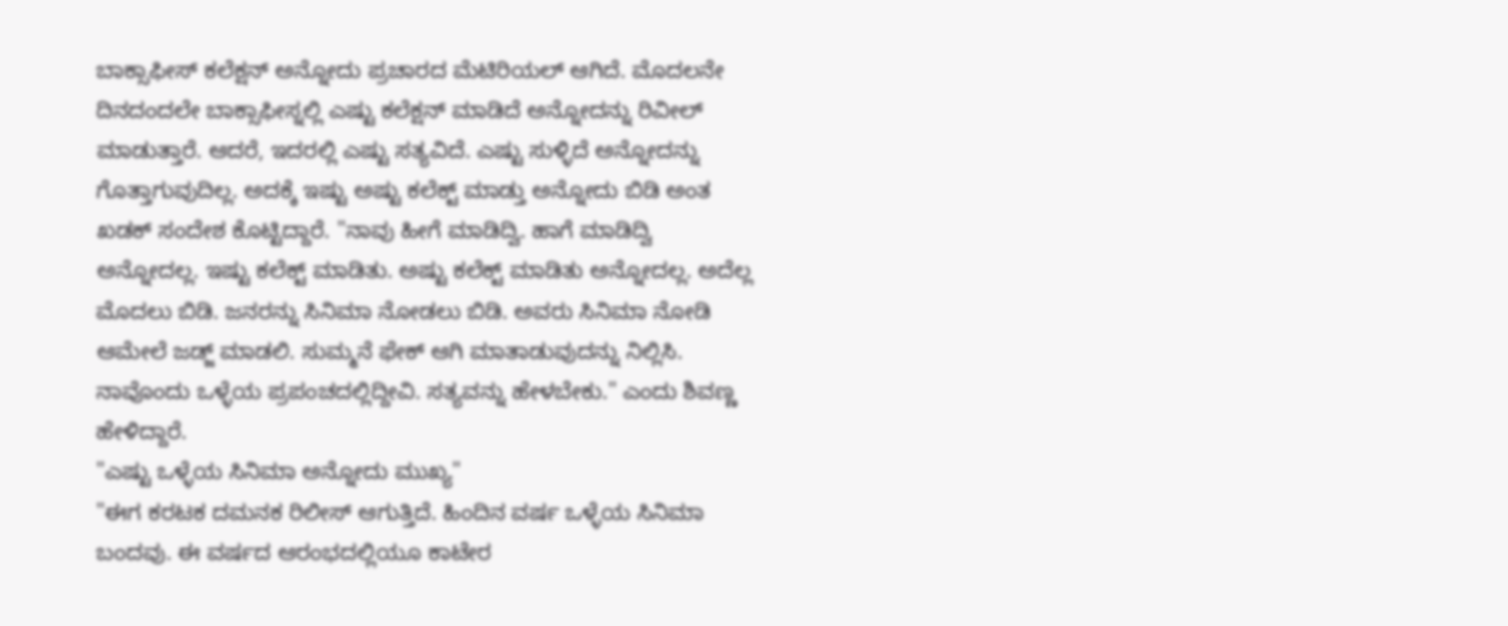ಬಾಕ್ಸಾಫೀಸ್ ಕಲೆಕ್ಷನ್ ಅನ್ನೋದು ಪ್ರಚಾರದ ಮೆಟಿರಿಯಲ್ ಆಗಿದೆ. ಮೊದಲನೇ ದಿನದಂದಲೇ ಬಾಕ್ಸಾಫೀಸ್ನಲ್ಲಿ ಎಷ್ಟು ಕಲೆಕ್ಷನ್ ಮಾಡಿದೆ ಅನ್ನೋದನ್ನು ರಿವೀಲ್ ಮಾಡುತ್ತಾರೆ. ಆದರೆ, ಇದರಲ್ಲಿ ಎಷ್ಟು ಸತ್ಯವಿದೆ. ಎಷ್ಟು ಸುಳ್ಳಿದೆ ಅನ್ನೋದನ್ನು ಗೊತ್ತಾಗುವುದಿಲ್ಲ. ಅದಕ್ಕೆ ಇಷ್ಟು ಅಷ್ಟು ಕಲೆಕ್ಟ್ ಮಾಡ್ತು ಅನ್ನೋದು ಬಿಡಿ ಅಂತ ಖಡಕ್ ಸಂದೇಶ ಕೊಟ್ಟಿದ್ದಾರೆ. "ನಾವು ಹೀಗೆ ಮಾಡಿದ್ವಿ. ಹಾಗೆ ಮಾಡಿದ್ವಿ ಅನ್ನೋದಲ್ಲ. ಇಷ್ಟು ಕಲೆಕ್ಟ್ ಮಾಡಿತು. ಅಷ್ಟು ಕಲೆಕ್ಟ್ ಮಾಡಿತು ಅನ್ನೋದಲ್ಲ. ಅದೆಲ್ಲ ಮೊದಲು ಬಿಡಿ. ಜನರನ್ನು ಸಿನಿಮಾ ನೋಡಲು ಬಿಡಿ. ಅವರು ಸಿನಿಮಾ ನೋಡಿ ಆಮೇಲೆ ಜಡ್ಜ್ ಮಾಡಲಿ. ಸುಮ್ಮನೆ ಫೇಕ್ ಆಗಿ ಮಾತಾಡುವುದನ್ನು ನಿಲ್ಲಿಸಿ. ನಾವೊಂದು ಒಳ್ಳೆಯ ಪ್ರಪಂಚದಲ್ಲಿದ್ದೀವಿ. ಸತ್ಯವನ್ನು ಹೇಳಬೇಕು." ಎಂದು ಶಿವಣ್ಣ ಹೇಳಿದ್ದಾರೆ.
"ಎಷ್ಟು ಒಳ್ಳೆಯ ಸಿನಿಮಾ ಅನ್ನೋದು ಮುಖ್ಯ"
"ಈಗ ಕರಟಕ ದಮನಕ ರಿಲೀಸ್ ಆಗುತ್ತಿದೆ. ಹಿಂದಿನ ವರ್ಷ ಒಳ್ಳೆಯ ಸಿನಿಮಾ ಬಂದವು. ಈ ವರ್ಷದ ಆರಂಭದಲ್ಲಿಯೂ ಕಾಟೇರ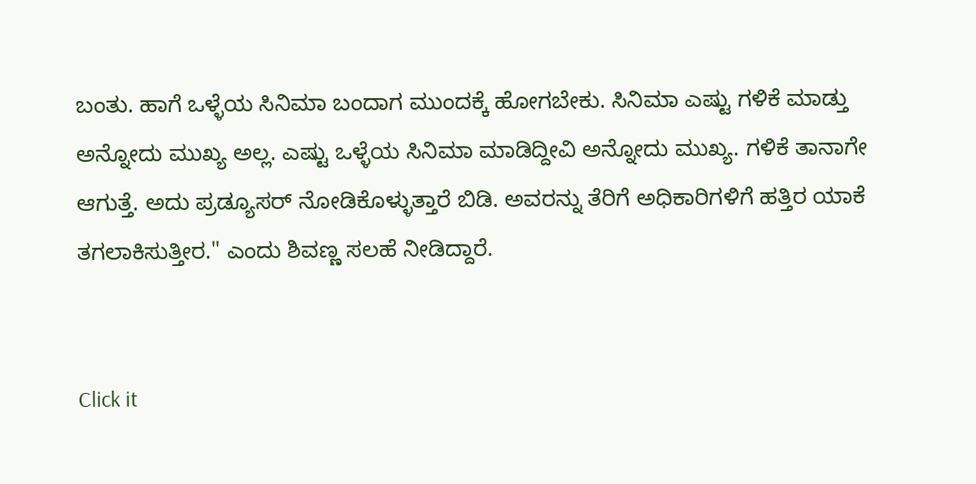ಬಂತು. ಹಾಗೆ ಒಳ್ಳೆಯ ಸಿನಿಮಾ ಬಂದಾಗ ಮುಂದಕ್ಕೆ ಹೋಗಬೇಕು. ಸಿನಿಮಾ ಎಷ್ಟು ಗಳಿಕೆ ಮಾಡ್ತು ಅನ್ನೋದು ಮುಖ್ಯ ಅಲ್ಲ. ಎಷ್ಟು ಒಳ್ಳೆಯ ಸಿನಿಮಾ ಮಾಡಿದ್ದೀವಿ ಅನ್ನೋದು ಮುಖ್ಯ. ಗಳಿಕೆ ತಾನಾಗೇ ಆಗುತ್ತೆ. ಅದು ಪ್ರಡ್ಯೂಸರ್ ನೋಡಿಕೊಳ್ಳುತ್ತಾರೆ ಬಿಡಿ. ಅವರನ್ನು ತೆರಿಗೆ ಅಧಿಕಾರಿಗಳಿಗೆ ಹತ್ತಿರ ಯಾಕೆ ತಗಲಾಕಿಸುತ್ತೀರ." ಎಂದು ಶಿವಣ್ಣ ಸಲಹೆ ನೀಡಿದ್ದಾರೆ.


Click it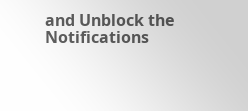and Unblock the Notifications